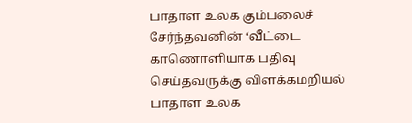பாதாள உலக கும்பலைச் சேர்ந்தவனின் ‘வீட்டை காணொளியாக பதிவு செய்தவருக்கு விளக்கமறியல்
பாதாள உலக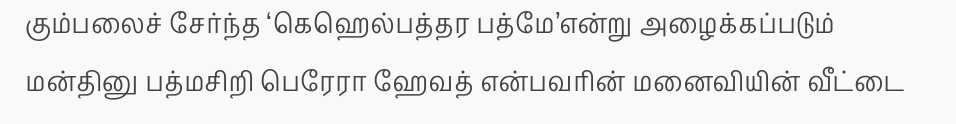கும்பலைச் சேர்ந்த ‘கெஹெல்பத்தர பத்மே’என்று அழைக்கப்படும் மன்தினு பத்மசிறி பெரேரா ஹேவத் என்பவரின் மனைவியின் வீட்டை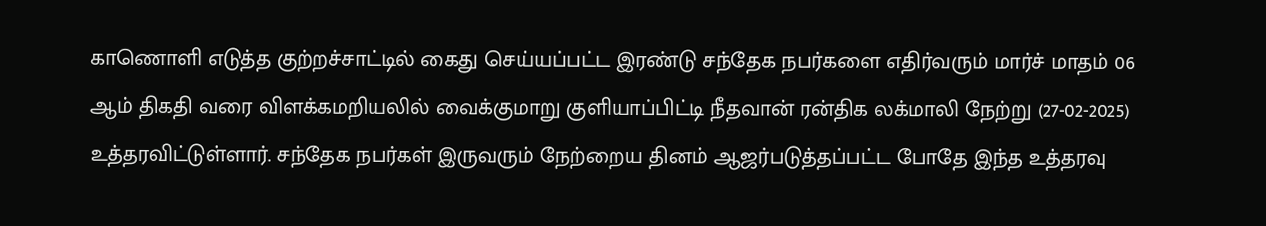காணொளி எடுத்த குற்றச்சாட்டில் கைது செய்யப்பட்ட இரண்டு சந்தேக நபர்களை எதிர்வரும் மார்ச் மாதம் 06 ஆம் திகதி வரை விளக்கமறியலில் வைக்குமாறு குளியாப்பிட்டி நீதவான் ரன்திக லக்மாலி நேற்று (27-02-2025) உத்தரவிட்டுள்ளார். சந்தேக நபர்கள் இருவரும் நேற்றைய தினம் ஆஜர்படுத்தப்பட்ட போதே இந்த உத்தரவு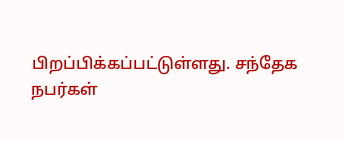பிறப்பிக்கப்பட்டுள்ளது. சந்தேக நபர்கள்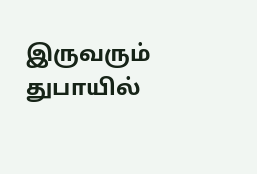இருவரும் துபாயில்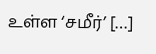உள்ள ‘சமீர்’ […]